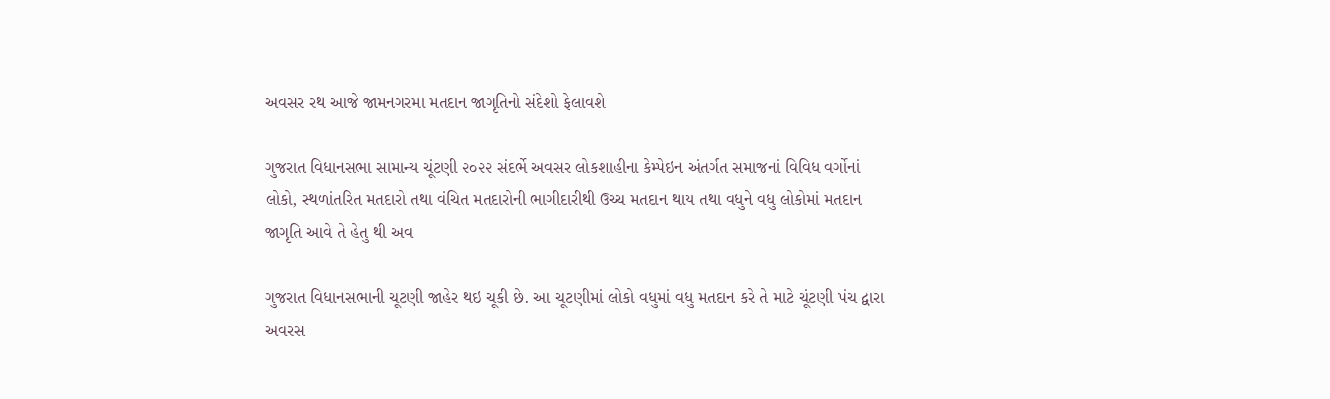અવસર રથ આજે જામનગરમા મતદાન જાગૃતિનો સંદેશો ફેલાવશે

ગુજરાત વિધાનસભા સામાન્ય ચૂંટણી ૨૦૨૨ સંદર્ભે અવસર લોકશાહીના કેમ્પેઇન અંતર્ગત સમાજનાં વિવિધ વર્ગોનાં લોકો, સ્થળાંતરિત મતદારો તથા વંચિત મતદારોની ભાગીદારીથી ઉચ્ચ મતદાન થાય તથા વધુને વધુ લોકોમાં મતદાન જાગૃતિ આવે તે હેતુ થી અવ

ગુજરાત વિધાનસભાની ચૂટણી જાહેર થઇ ચૂકી છે. આ ચૂટણીમાં લોકો વધુમાં વધુ મતદાન કરે તે માટે ચૂંટણી પંચ દ્વારા અવરસ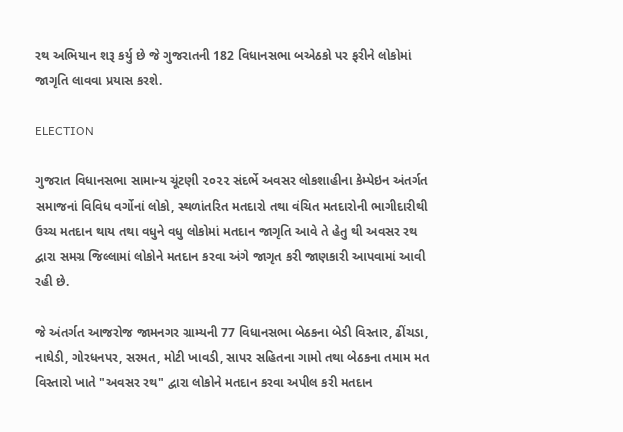રથ અભિયાન શરૂ કર્યુ છે જે ગુજરાતની 182 વિધાનસભા બએઠકો પર ફરીને લોકોમાં જાગૃતિ લાવવા પ્રયાસ કરશે.

ELECTION

ગુજરાત વિધાનસભા સામાન્ય ચૂંટણી ૨૦૨૨ સંદર્ભે અવસર લોકશાહીના કેમ્પેઇન અંતર્ગત સમાજનાં વિવિધ વર્ગોનાં લોકો, સ્થળાંતરિત મતદારો તથા વંચિત મતદારોની ભાગીદારીથી ઉચ્ચ મતદાન થાય તથા વધુને વધુ લોકોમાં મતદાન જાગૃતિ આવે તે હેતુ થી અવસર રથ દ્વારા સમગ્ર જિલ્લામાં લોકોને મતદાન કરવા અંગે જાગૃત કરી જાણકારી આપવામાં આવી રહી છે.

જે અંતર્ગત આજરોજ જામનગર ગ્રામ્યની 77 વિધાનસભા બેઠકના બેડી વિસ્તાર, ઢીંચડા, નાઘેડી, ગોરધનપર, સરમત, મોટી ખાવડી, સાપર સહિતના ગામો તથા બેઠકના તમામ મત વિસ્તારો ખાતે "અવસર રથ" દ્વારા લોકોને મતદાન કરવા અપીલ કરી મતદાન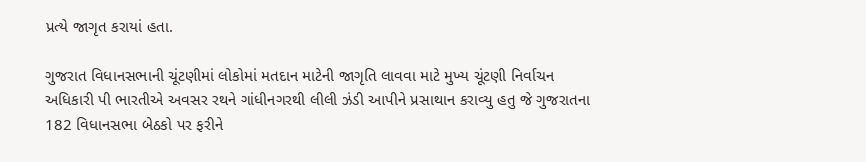પ્રત્યે જાગૃત કરાયાં હતા.

ગુજરાત વિધાનસભાની ચૂંટણીમાં લોકોમાં મતદાન માટેની જાગૃતિ લાવવા માટે મુખ્ય ચૂંટણી નિર્વાચન અધિકારી પી ભારતીએ અવસર રથને ગાંધીનગરથી લીલી ઝંડી આપીને પ્રસાથાન કરાવ્યુ હતુ જે ગુજરાતના 182 વિધાનસભા બેઠકો પર ફરીને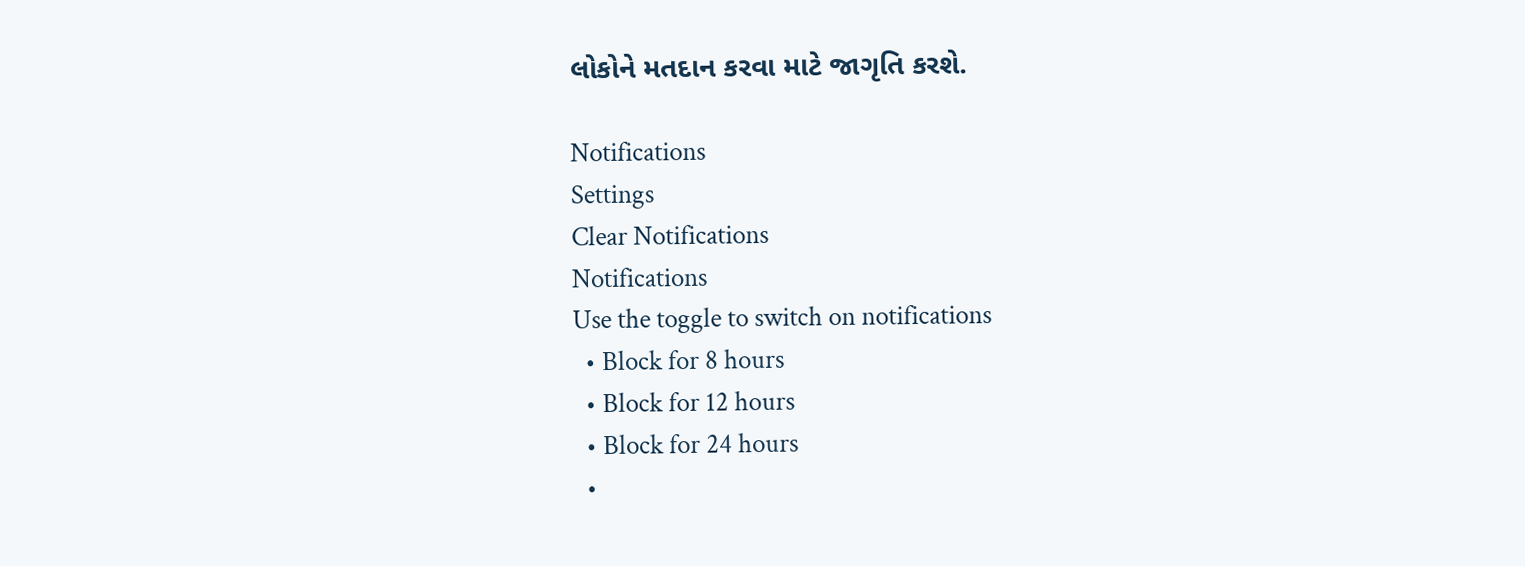લોકોને મતદાન કરવા માટે જાગૃતિ કરશે.

Notifications
Settings
Clear Notifications
Notifications
Use the toggle to switch on notifications
  • Block for 8 hours
  • Block for 12 hours
  • Block for 24 hours
  •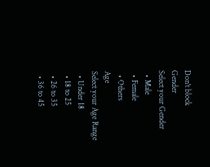Don't block
Gender
Select your Gender
  • Male
  • Female
  • Others
Age
Select your Age Range
  • Under 18
  • 18 to 25
  • 26 to 35
  • 36 to 45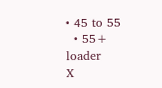• 45 to 55
  • 55+
loader
X